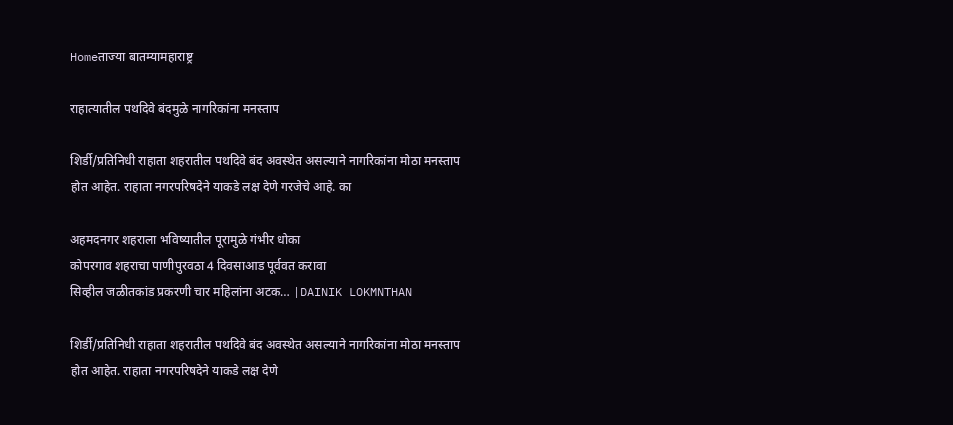Homeताज्या बातम्यामहाराष्ट्र

राहात्यातील पथदिवे बंदमुळे नागरिकांना मनस्ताप

शिर्डी/प्रतिनिधी राहाता शहरातील पथदिवे बंद अवस्थेत असल्याने नागरिकांना मोठा मनस्ताप होत आहेत. राहाता नगरपरिषदेने याकडे लक्ष देणे गरजेचे आहे. का

अहमदनगर शहराला भविष्यातील पूरामुळे गंभीर धोका
कोपरगाव शहराचा पाणीपुरवठा 4 दिवसाआड पूर्ववत करावा
सिव्हील जळीतकांड प्रकरणी चार महिलांना अटक… |DAINIK LOKMNTHAN

शिर्डी/प्रतिनिधी राहाता शहरातील पथदिवे बंद अवस्थेत असल्याने नागरिकांना मोठा मनस्ताप होत आहेत. राहाता नगरपरिषदेने याकडे लक्ष देणे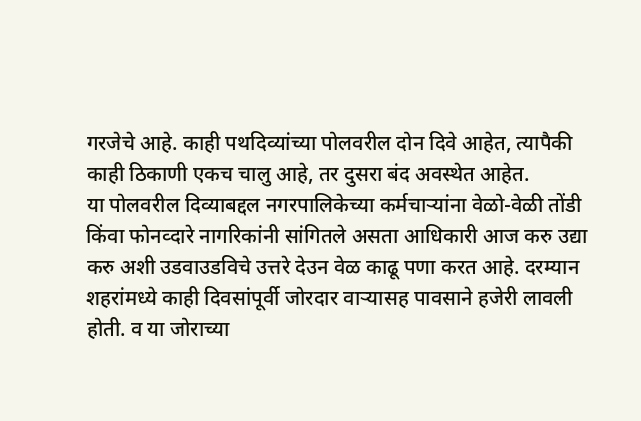गरजेचे आहे. काही पथदिव्यांच्या पोलवरील दोन दिवे आहेत, त्यापैकी काही ठिकाणी एकच चालु आहे, तर दुसरा बंद अवस्थेत आहेत.
या पोलवरील दिव्याबद्दल नगरपालिकेच्या कर्मचार्‍यांना वेळो-वेळी तोंडी किंवा फोनव्दारे नागरिकांनी सांगितले असता आधिकारी आज करु उद्या करु अशी उडवाउडविचे उत्तरे देउन वेळ काढू पणा करत आहे. दरम्यान शहरांमध्ये काही दिवसांपूर्वी जोरदार वार्‍यासह पावसाने हजेरी लावली होती. व या जोराच्या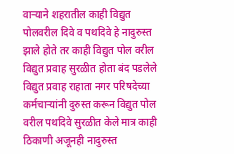वार्‍याने शहरातील काही विद्युत पोलवरील दिवे व पथदिवे हे नादुरुस्त झाले होते तर काही विद्युत पोल वरील विद्युत प्रवाह सुरळीत होता बंद पडलेले विद्युत प्रवाह राहाता नगर परिषदेच्या कर्मचार्‍यांनी दुरुस्त करून विद्युत पोल वरील पथदिवे सुरळीत केले मात्र काही ठिकाणी अजूनही नादुरुस्त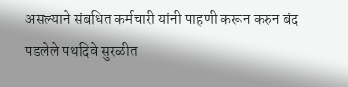असल्याने संबधित कर्मचारी यांनी पाहणी करून करुन बंद पडलेले पथदिवे सुरळीत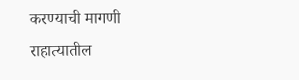करण्याची मागणी राहात्यातील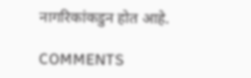नागरिकांकडुन होत आहे.

COMMENTS